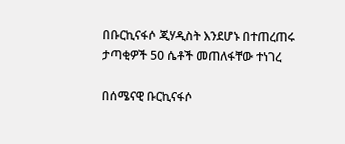በቡርኪናፋሶ ጂሃዲስት እንደሆኑ በተጠረጠሩ ታጣቂዎች 50 ሴቶች መጠለፋቸው ተነገረ

በሰሜናዊ ቡርኪናፋሶ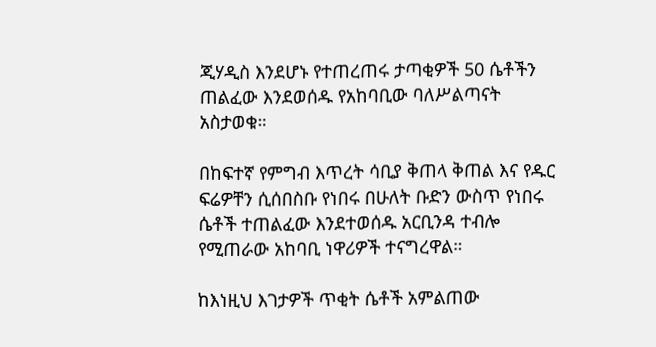ጂሃዲስ እንደሆኑ የተጠረጠሩ ታጣቂዎች 50 ሴቶችን ጠልፈው እንደወሰዱ የአከባቢው ባለሥልጣናት አስታወቁ።

በከፍተኛ የምግብ እጥረት ሳቢያ ቅጠላ ቅጠል እና የዱር ፍሬዎቸን ሲሰበስቡ የነበሩ በሁለት ቡድን ውስጥ የነበሩ ሴቶች ተጠልፈው እንደተወሰዱ አርቢንዳ ተብሎ የሚጠራው አከባቢ ነዋሪዎች ተናግረዋል።

ከእነዚህ እገታዎች ጥቂት ሴቶች አምልጠው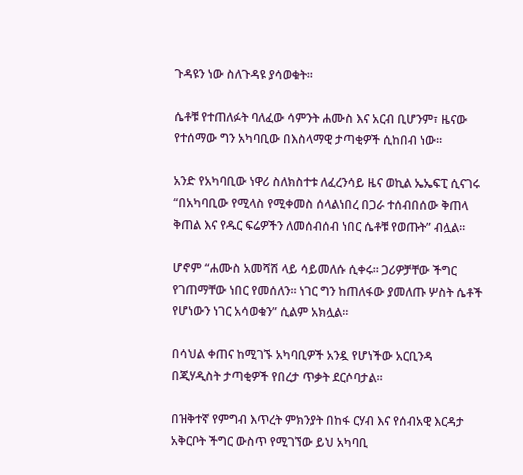ጉዳዩን ነው ስለጉዳዩ ያሳወቁት።

ሴቶቹ የተጠለፉት ባለፈው ሳምንት ሐሙስ እና አርብ ቢሆንም፣ ዜናው የተሰማው ግን አካባቢው በእስላማዊ ታጣቂዎች ሲከበብ ነው።

አንድ የአካባቢው ነዋሪ ስለክስተቱ ለፈረንሳይ ዜና ወኪል ኤኤፍፒ ሲናገሩ “በአካባቢው የሚላስ የሚቀመስ ሰላልነበረ በጋራ ተሰብበሰው ቅጠላ ቅጠል እና የዱር ፍሬዎችን ለመሰብሰብ ነበር ሴቶቹ የወጡት” ብሏል።

ሆኖም “ሐሙስ አመሻሽ ላይ ሳይመለሱ ሲቀሩ። ጋሪዎቻቸው ችግር የገጠማቸው ነበር የመሰለን። ነገር ግን ከጠለፋው ያመለጡ ሦስት ሴቶች የሆነውን ነገር አሳወቁን” ሲልም አክሏል።

በሳህል ቀጠና ከሚገኙ አካባቢዎች አንዷ የሆነችው አርቢንዳ በጂሃዲስት ታጣቂዎች የበረታ ጥቃት ደርሶባታል።

በዝቅተኛ የምግብ እጥረት ምክንያት በከፋ ርሃብ እና የሰብአዊ እርዳታ አቅርቦት ችግር ውስጥ የሚገኘው ይህ አካባቢ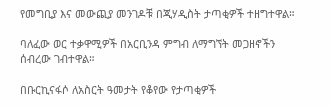የመግቢያ እና መውጪያ መንገዶቹ በጂሃዲስት ታጣቂዎች ተዘግተዋል።

ባለፈው ወር ተቃዋሚዎች በአርቢንዳ ምግብ ለማግኘት መጋዘኖችን ሰብረው ገብተዋል።

በቡርኪናፋሶ ለአስርት ዓመታት የቆየው የታጣቂዎች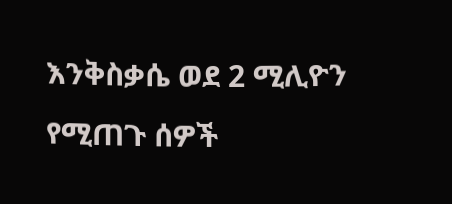እንቅስቃሴ ወደ 2 ሚሊዮን የሚጠጉ ሰዎች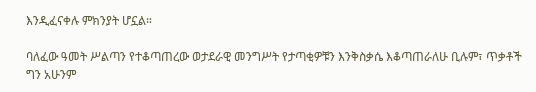እንዲፈናቀሉ ምክንያት ሆኗል።

ባለፈው ዓመት ሥልጣን የተቆጣጠረው ወታደራዊ መንግሥት የታጣቂዎቹን እንቅስቃሴ እቆጣጠራለሁ ቢሉም፣ ጥቃቶች ግን አሁንም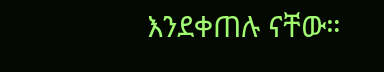እንደቀጠሉ ናቸው።